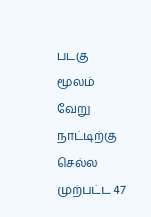படகு மூலம் வேறு நாட்டிற்கு செல்ல முற்பட்ட 47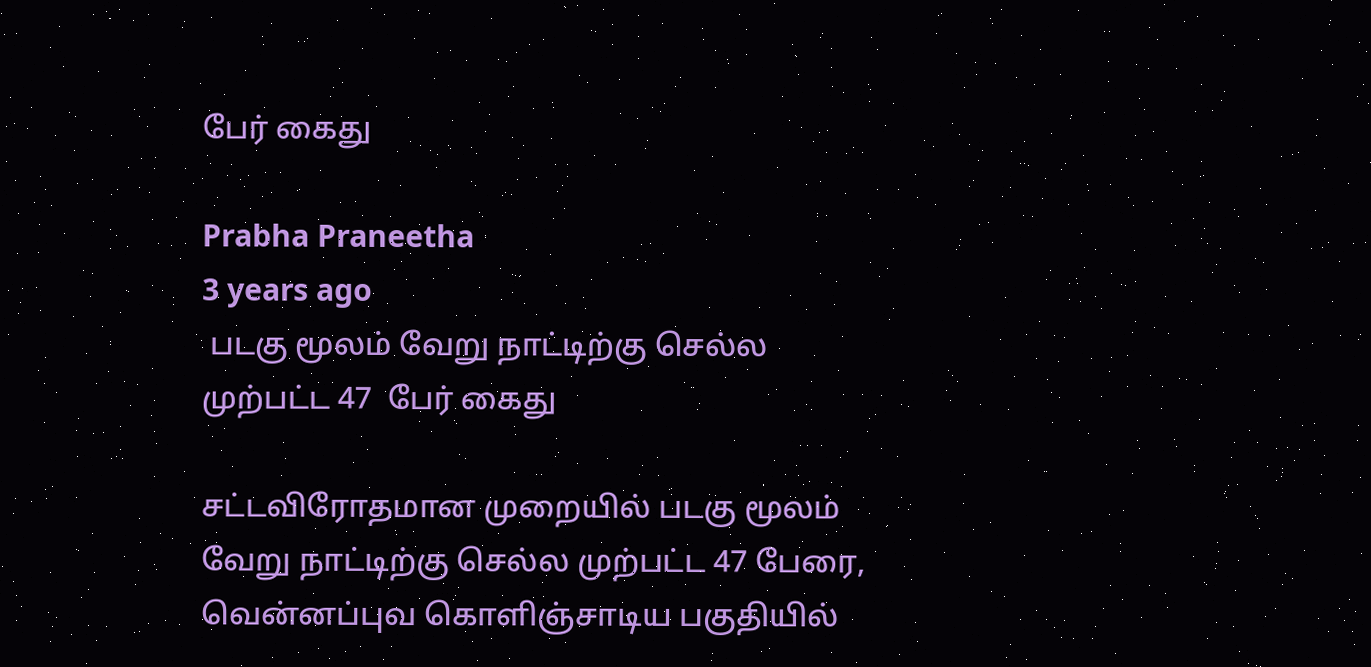பேர் கைது

Prabha Praneetha
3 years ago
 படகு மூலம் வேறு நாட்டிற்கு செல்ல முற்பட்ட 47  பேர் கைது

சட்டவிரோதமான முறையில் படகு மூலம் வேறு நாட்டிற்கு செல்ல முற்பட்ட 47 பேரை, வென்னப்புவ கொளிஞ்சாடிய பகுதியில்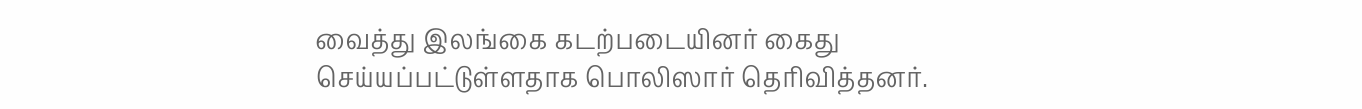வைத்து இலங்கை கடற்படையினர் கைது செய்யப்பட்டுள்ளதாக பொலிஸார் தெரிவித்தனர்.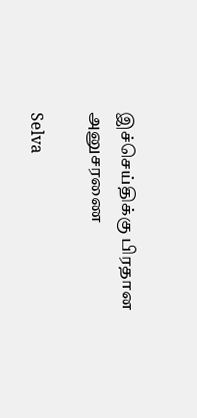இச்செய்திக்கு பிரதான அனுசரணை

Selva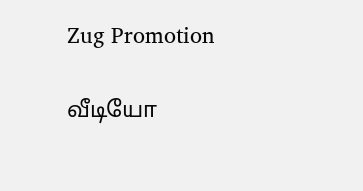Zug Promotion

வீடியோ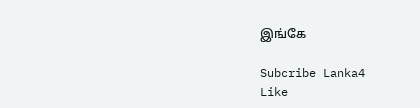இங்கே

Subcribe Lanka4
Like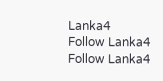Lanka4
Follow Lanka4
Follow Lanka4